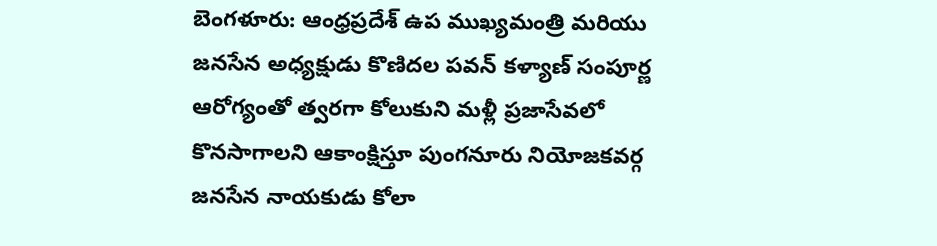బెంగళూరు: ఆంధ్రప్రదేశ్ ఉప ముఖ్యమంత్రి మరియు జనసేన అధ్యక్షుడు కొణిదల పవన్ కళ్యాణ్ సంపూర్ణ ఆరోగ్యంతో త్వరగా కోలుకుని మళ్లీ ప్రజాసేవలో కొనసాగాలని ఆకాంక్షిస్తూ పుంగనూరు నియోజకవర్గ జనసేన నాయకుడు కోలా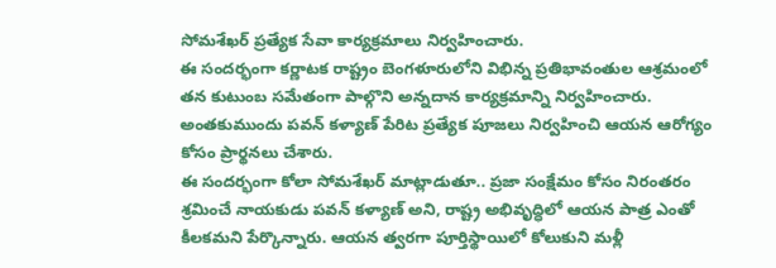సోమశేఖర్ ప్రత్యేక సేవా కార్యక్రమాలు నిర్వహించారు.
ఈ సందర్భంగా కర్ణాటక రాష్ట్రం బెంగళూరులోని విభిన్న ప్రతిభావంతుల ఆశ్రమంలో తన కుటుంబ సమేతంగా పాల్గొని అన్నదాన కార్యక్రమాన్ని నిర్వహించారు. అంతకుముందు పవన్ కళ్యాణ్ పేరిట ప్రత్యేక పూజలు నిర్వహించి ఆయన ఆరోగ్యం కోసం ప్రార్థనలు చేశారు.
ఈ సందర్భంగా కోలా సోమశేఖర్ మాట్లాడుతూ.. ప్రజా సంక్షేమం కోసం నిరంతరం శ్రమించే నాయకుడు పవన్ కళ్యాణ్ అని, రాష్ట్ర అభివృద్ధిలో ఆయన పాత్ర ఎంతో కీలకమని పేర్కొన్నారు. ఆయన త్వరగా పూర్తిస్థాయిలో కోలుకుని మళ్లీ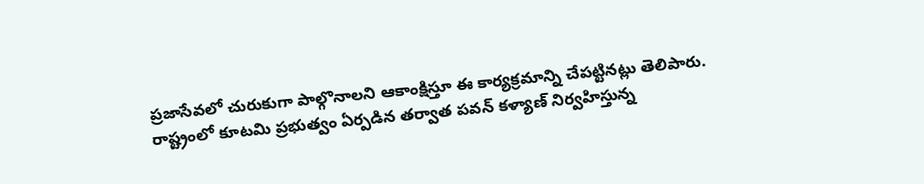ప్రజాసేవలో చురుకుగా పాల్గొనాలని ఆకాంక్షిస్తూ ఈ కార్యక్రమాన్ని చేపట్టినట్లు తెలిపారు.
రాష్ట్రంలో కూటమి ప్రభుత్వం ఏర్పడిన తర్వాత పవన్ కళ్యాణ్ నిర్వహిస్తున్న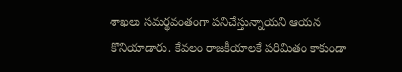శాఖలు సమర్థవంతంగా పనిచేస్తున్నాయని ఆయన కొనియాడారు. కేవలం రాజకీయాలకే పరిమితం కాకుండా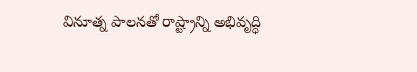వినూత్న పాలనతో రాష్ట్రాన్ని అభివృద్ధి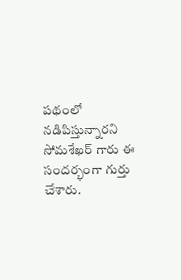పథంలో నడిపిస్తున్నారని సోమశేఖర్ గారు ఈ సందర్భంగా గుర్తు చేశారు.